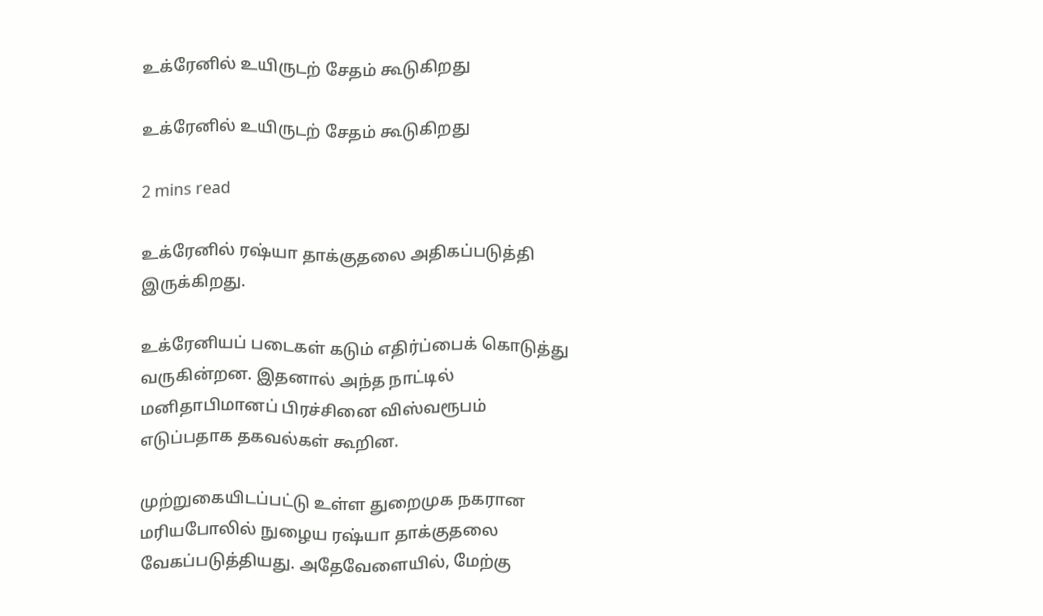உக்ரேனில் உயிருடற் சேதம் கூடுகிறது

உக்ரேனில் உயிருடற் சேதம் கூடுகிறது

2 mins read

உக்ரேனில் ரஷ்யா தாக்குதலை அதிகப்படுத்தி இருக்கிறது.

உக்ரேனியப் படைகள் கடும் எதிர்ப்பைக் கொடுத்து வருகின்றன. இதனால் அந்த நாட்டில் மனிதாபிமானப் பிரச்சினை விஸ்வரூபம் எடுப்பதாக தகவல்கள் கூறின.

முற்றுகையிடப்பட்டு உள்ள துறைமுக நகரான மரியபோலில் நுழைய ரஷ்யா தாக்குதலை வேகப்படுத்தியது. அதேவேளையில், மேற்கு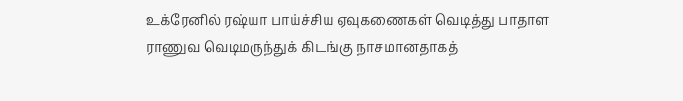உக்ரேனில் ரஷ்யா பாய்ச்சிய ஏவுகணைகள் வெடித்து பாதாள ராணுவ வெடிமருந்துக் கிடங்கு நாசமானதாகத்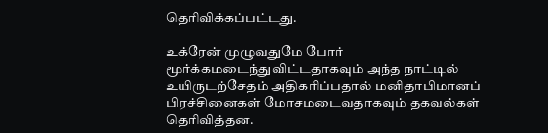தெரிவிக்கப்பட்டது.

உக்ரேன் முழுவதுமே போர் மூர்க்கமடைந்துவிட்டதாகவும் அந்த நாட்டில் உயிருடற்சேதம் அதிகரிப்பதால் மனிதாபிமானப் பிரச்சினைகள் மோசமடைவதாகவும் தகவல்கள் தெரிவித்தன.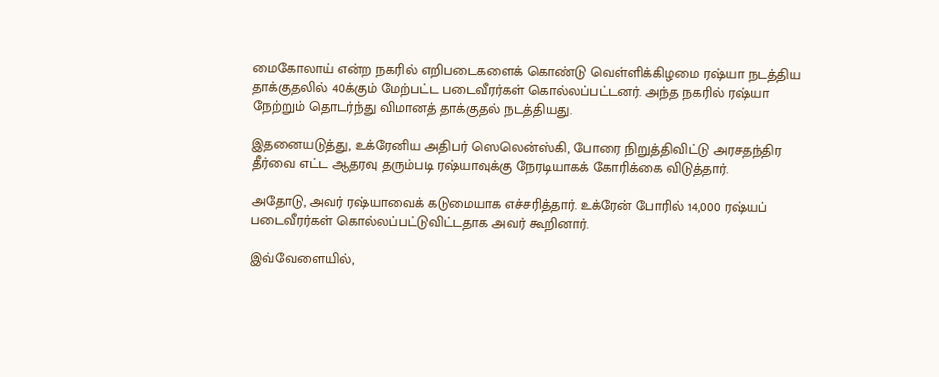மைகோலாய் என்ற நகரில் எறிபடைகளைக் கொண்டு வெள்ளிக்கிழமை ரஷ்யா நடத்திய தாக்குதலில் 40க்கும் மேற்பட்ட படைவீரர்கள் கொல்லப்பட்டனர். அந்த நகரில் ரஷ்யா நேற்றும் தொடர்ந்து விமானத் தாக்குதல் நடத்தியது.

இதனையடுத்து, உக்ரேனிய அதிபர் ஸெலென்ஸ்கி, போரை நிறுத்திவிட்டு அரசதந்திர தீர்வை எட்ட ஆதரவு தரும்படி ரஷ்யாவுக்கு நேரடியாகக் கோரிக்கை விடுத்தார்.

அதோடு, அவர் ரஷ்யாவைக் கடுமையாக எச்சரித்தார். உக்ரேன் போரில் 14,000 ரஷ்யப் படைவீரர்கள் கொல்லப்பட்டுவிட்டதாக அவர் கூறினார்.

இவ்வேளையில்,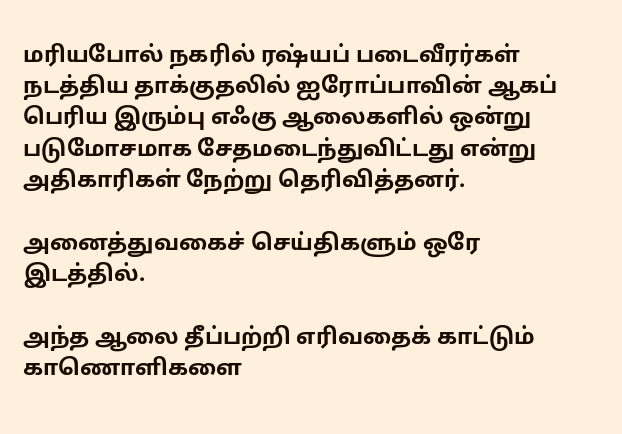மரியபோல் நகரில் ரஷ்யப் படைவீரர்கள் நடத்திய தாக்குதலில் ஐரோப்பாவின் ஆகப் பெரிய இரும்பு எஃகு ஆலைகளில் ஒன்று படுமோசமாக சேதமடைந்துவிட்டது என்று அதிகாரிகள் நேற்று தெரிவித்தனர்.

அனைத்துவகைச் செய்திகளும் ஒரே இடத்தில்.

அந்த ஆலை தீப்பற்றி எரிவதைக் காட்டும் காணொளிகளை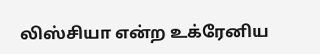லிஸ்சியா என்ற உக்ரேனிய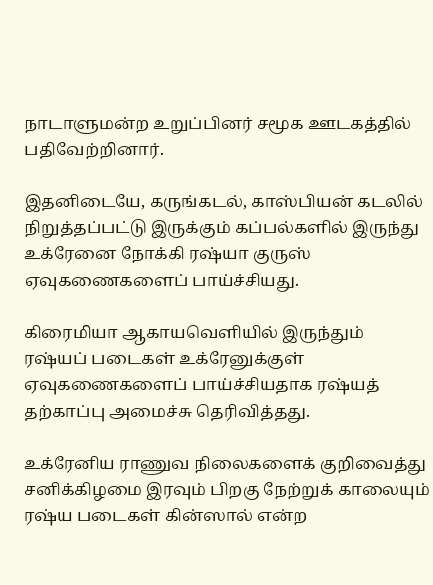நாடாளுமன்ற உறுப்பினர் சமூக ஊடகத்தில் பதிவேற்றினார்.

இதனிடையே, கருங்கடல், காஸ்பியன் கடலில் நிறுத்தப்பட்டு இருக்கும் கப்பல்களில் இருந்து உக்ரேனை நோக்கி ரஷ்யா குருஸ் ஏவுகணைகளைப் பாய்ச்சியது.

கிரைமியா ஆகாயவெளியில் இருந்தும் ரஷ்யப் படைகள் உக்ரேனுக்குள் ஏவுகணைகளைப் பாய்ச்சியதாக ரஷ்யத் தற்காப்பு அமைச்சு தெரிவித்தது.

உக்ரேனிய ராணுவ நிலைகளைக் குறிவைத்து சனிக்கிழமை இரவும் பிறகு நேற்றுக் காலையும் ரஷ்ய படைகள் கின்ஸால் என்ற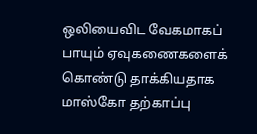ஒலியைவிட வேகமாகப் பாயும் ஏவுகணைகளைக் கொண்டு தாக்கியதாக மாஸ்கோ தற்காப்பு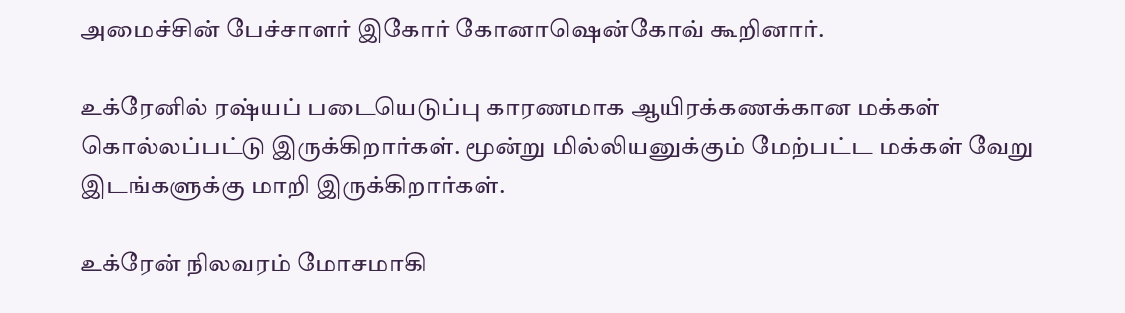அமைச்சின் பேச்சாளர் இகோர் கோனாஷென்கோவ் கூறினார்.

உக்ரேனில் ரஷ்யப் படையெடுப்பு காரணமாக ஆயிரக்கணக்கான மக்கள் கொல்லப்பட்டு இருக்கிறார்கள். மூன்று மில்லியனுக்கும் மேற்பட்ட மக்கள் வேறு இடங்களுக்கு மாறி இருக்கிறார்கள்.

உக்ரேன் நிலவரம் மோசமாகி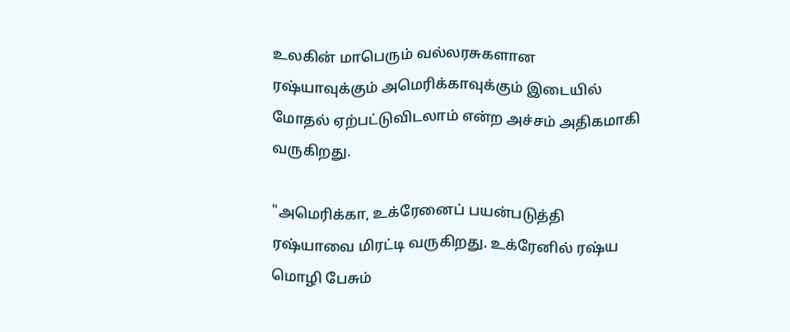உலகின் மாபெரும் வல்லரசுகளான ரஷ்யாவுக்கும் அமெரிக்காவுக்கும் இடையில் மோதல் ஏற்பட்டுவிடலாம் என்ற அச்சம் அதிகமாகி வருகிறது.

"அமெரிக்கா, உக்ரேனைப் பயன்படுத்தி ரஷ்யாவை மிரட்டி வருகிறது. உக்ரேனில் ரஷ்ய மொழி பேசும்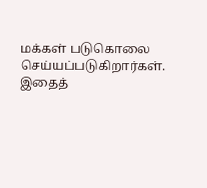மக்கள் படுகொலை செய்யப்படுகிறார்கள். இதைத்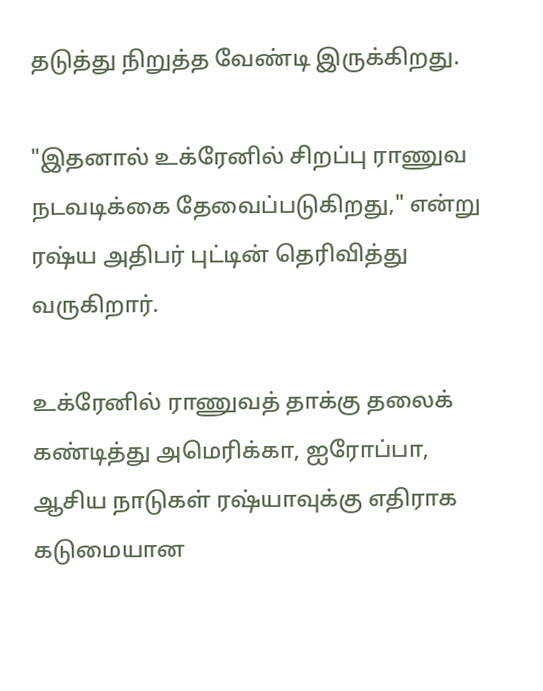தடுத்து நிறுத்த வேண்டி இருக்கிறது.

"இதனால் உக்ரேனில் சிறப்பு ராணுவ நடவடிக்கை தேவைப்படுகிறது," என்று ரஷ்ய அதிபர் புட்டின் தெரிவித்து வருகிறார்.

உக்ரேனில் ராணுவத் தாக்கு தலைக் கண்டித்து அமெரிக்கா, ஐரோப்பா, ஆசிய நாடுகள் ரஷ்யாவுக்கு எதிராக கடுமையான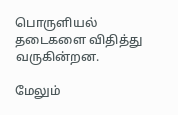பொருளியல் தடைகளை விதித்து வருகின்றன.

மேலும்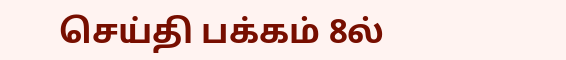செய்தி பக்கம் 8ல்